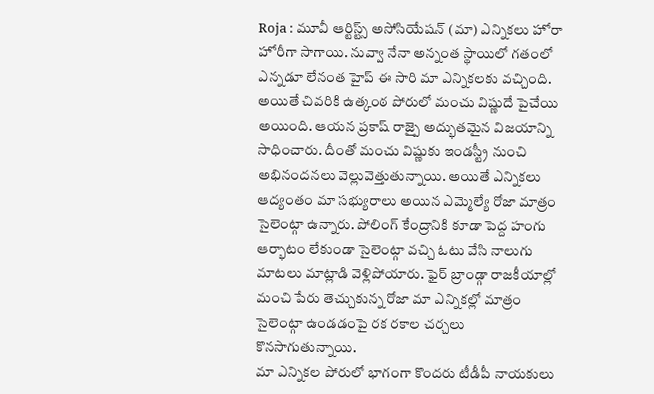Roja : మూవీ ఆర్టిస్ట్స్ అసోసియేషన్ (మా) ఎన్నికలు హోరా హోరీగా సాగాయి. నువ్వా నేనా అన్నంత స్థాయిలో గతంలో ఎన్నడూ లేనంత హైప్ ఈ సారి మా ఎన్నికలకు వచ్చింది. అయితే చివరికి ఉత్కంఠ పోరులో మంచు విష్ణుదే పైచేయి అయింది. ఆయన ప్రకాష్ రాజ్పై అద్భుతమైన విజయాన్ని సాధించారు. దీంతో మంచు విష్ణుకు ఇండస్ట్రీ నుంచి అభినందనలు వెల్లువెత్తుతున్నాయి. అయితే ఎన్నికలు ఆద్యంతం మా సభ్యురాలు అయిన ఎమ్మెల్యే రోజా మాత్రం సైలెంట్గా ఉన్నారు. పోలింగ్ కేంద్రానికి కూడా పెద్ద హంగు ఆర్భాటం లేకుండా సైలెంట్గా వచ్చి ఓటు వేసి నాలుగు మాటలు మాట్లాడి వెళ్లిపోయారు. ఫైర్ బ్రాండ్గా రాజకీయాల్లో మంచి పేరు తెచ్చుకున్న రోజా మా ఎన్నికల్లో మాత్రం సైలెంట్గా ఉండడంపై రక రకాల చర్చలు కొనసాగుతున్నాయి.
మా ఎన్నికల పోరులో భాగంగా కొందరు టీడీపీ నాయకులు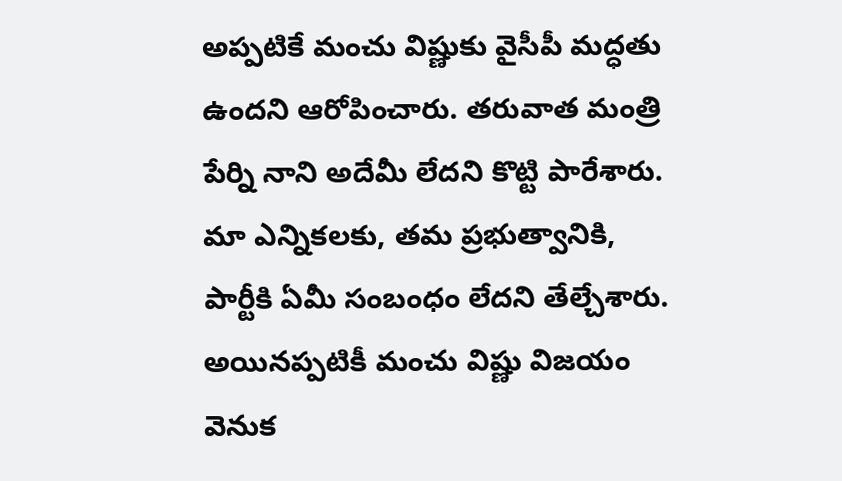అప్పటికే మంచు విష్ణుకు వైసీపీ మద్ధతు ఉందని ఆరోపించారు. తరువాత మంత్రి పేర్ని నాని అదేమీ లేదని కొట్టి పారేశారు. మా ఎన్నికలకు, తమ ప్రభుత్వానికి, పార్టీకి ఏమీ సంబంధం లేదని తేల్చేశారు. అయినప్పటికీ మంచు విష్ణు విజయం వెనుక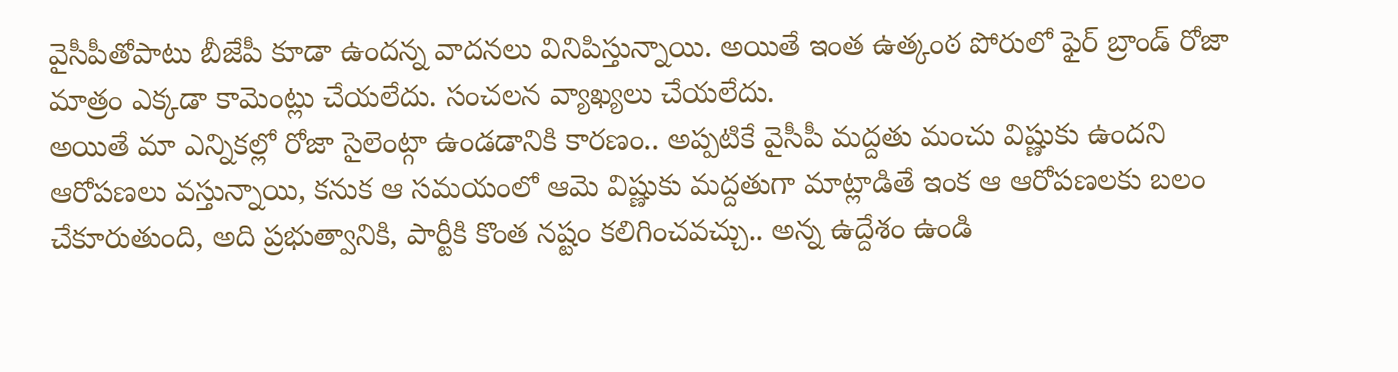వైసీపీతోపాటు బీజేపీ కూడా ఉందన్న వాదనలు వినిపిస్తున్నాయి. అయితే ఇంత ఉత్కంఠ పోరులో ఫైర్ బ్రాండ్ రోజా మాత్రం ఎక్కడా కామెంట్లు చేయలేదు. సంచలన వ్యాఖ్యలు చేయలేదు.
అయితే మా ఎన్నికల్లో రోజా సైలెంట్గా ఉండడానికి కారణం.. అప్పటికే వైసీపీ మద్దతు మంచు విష్ణుకు ఉందని ఆరోపణలు వస్తున్నాయి, కనుక ఆ సమయంలో ఆమె విష్ణుకు మద్దతుగా మాట్లాడితే ఇంక ఆ ఆరోపణలకు బలం చేకూరుతుంది, అది ప్రభుత్వానికి, పార్టీకి కొంత నష్టం కలిగించవచ్చు.. అన్న ఉద్దేశం ఉండి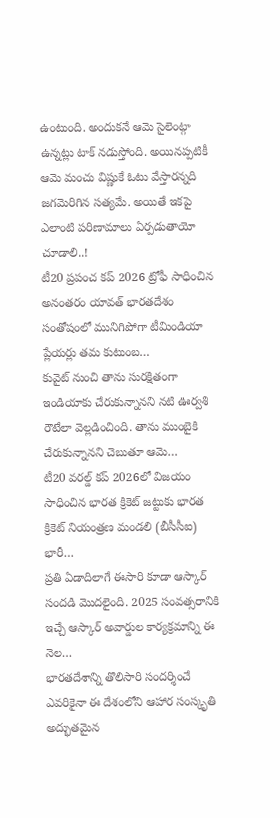ఉంటుంది. అందుకనే ఆమె సైలెంట్గా ఉన్నట్లు టాక్ నడుస్తోంది. అయినప్పటికీ ఆమె మంచు విష్ణుకే ఓటు వేస్తారన్నది జగమెరిగిన సత్యమే. అయితే ఇకపై ఎలాంటి పరిణామాలు ఏర్పడుతాయో చూడాలి..!
టీ20 ప్రపంచ కప్ 2026 ట్రోఫీ సాధించిన అనంతరం యావత్ భారతదేశం సంతోషంలో మునిగిపోగా టీమిండియా ప్లేయర్లు తమ కుటుంబ…
కువైట్ నుంచి తాను సురక్షితంగా ఇండియాకు చేరుకున్నానని నటి ఊర్వశి రౌటేలా వెల్లడించింది. తాను ముంబైకి చేరుకున్నానని చెబుతూ ఆమె…
టీ20 వరల్డ్ కప్ 2026లో విజయం సాధించిన భారత క్రికెట్ జట్టుకు భారత క్రికెట్ నియంత్రణ మండలి (బీసీసీఐ) భారీ…
ప్రతి ఏడాదిలాగే ఈసారి కూడా ఆస్కార్ సందడి మొదలైంది. 2025 సంవత్సరానికి ఇచ్చే ఆస్కార్ అవార్డుల కార్యక్రమాన్ని ఈ నెల…
భారతదేశాన్ని తొలిసారి సందర్శించే ఎవరికైనా ఈ దేశంలోని ఆహార సంస్కృతి అద్భుతమైన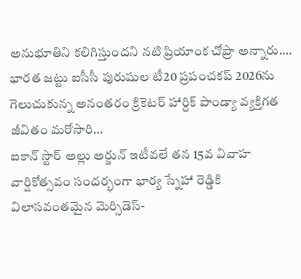అనుభూతిని కలిగిస్తుందని నటి ప్రియాంక చోప్రా అన్నారు.…
భారత జట్టు ఐసీసీ పురుషుల టీ20 ప్రపంచకప్ 2026ను గెలుచుకున్న అనంతరం క్రికెటర్ హార్దిక్ పాండ్యా వ్యక్తిగత జీవితం మరోసారి…
ఐకాన్ స్టార్ అల్లు అర్జున్ ఇటీవలే తన 15వ వివాహ వార్షికోత్సవం సందర్భంగా భార్య స్నేహా రెడ్డికి విలాసవంతమైన మెర్సిడెస్-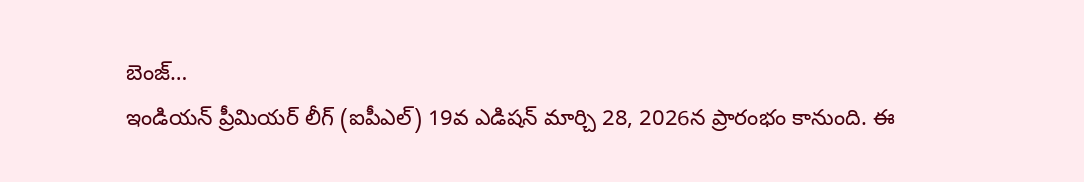బెంజ్…
ఇండియన్ ప్రీమియర్ లీగ్ (ఐపీఎల్) 19వ ఎడిషన్ మార్చి 28, 2026న ప్రారంభం కానుంది. ఈ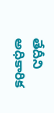తేదీని అధికారిక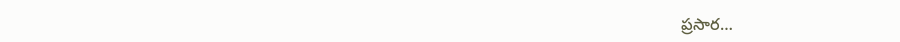ప్రసార…